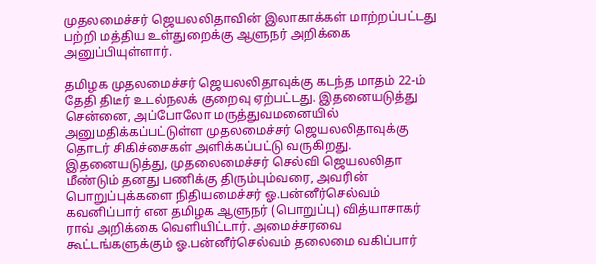முதலமைச்சர் ஜெயலலிதாவின் இலாகாக்கள் மாற்றப்பட்டது பற்றி மத்திய உள்துறைக்கு ஆளுநர் அறிக்கை அனுப்பியுள்ளார்.

தமிழக முதலமைச்சர் ஜெயலலிதாவுக்கு கடந்த மாதம் 22-ம் தேதி திடீர் உடல்நலக் குறைவு ஏற்பட்டது. இதனையடுத்து சென்னை, அப்போலோ மருத்துவமனையில் அனுமதிக்கப்பட்டுள்ள முதலமைச்சர் ஜெயலலிதாவுக்கு தொடர் சிகிச்சைகள் அளிக்கப்பட்டு வருகிறது.
இதனையடுத்து, முதலைமைச்சர் செல்வி ஜெயலலிதா மீண்டும் தனது பணிக்கு திரும்பும்வரை, அவரின் பொறுப்புக்களை நிதியமைச்சர் ஓ.பன்னீர்செல்வம் கவனிப்பார் என தமிழக ஆளுநர் (பொறுப்பு) வித்யாசாகர் ராவ் அறிக்கை வெளியிட்டார். அமைச்சரவை கூட்டங்களுக்கும் ஓ.பன்னீர்செல்வம் தலைமை வகிப்பார்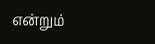என்றும்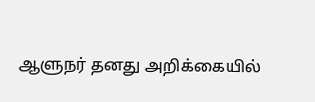ஆளுநர் தனது அறிக்கையில்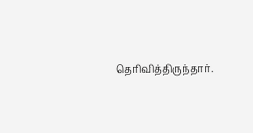தெரிவித்திருந்தார்.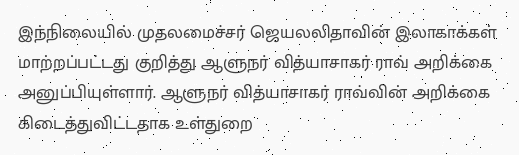இந்நிலையில் முதலமைச்சர் ஜெயலலிதாவின் இலாகாக்கள் மாற்றப்பட்டது குறித்து ஆளுநர் வித்யாசாகர் ராவ் அறிக்கை அனுப்பியுள்ளார். ஆளுநர் வித்யாசாகர் ராவ்வின் அறிக்கை கிடைத்துவிட்டதாக உள்துறை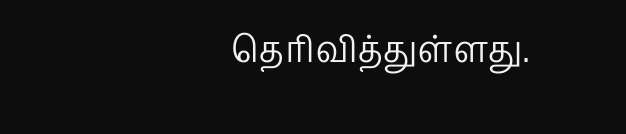தெரிவித்துள்ளது.